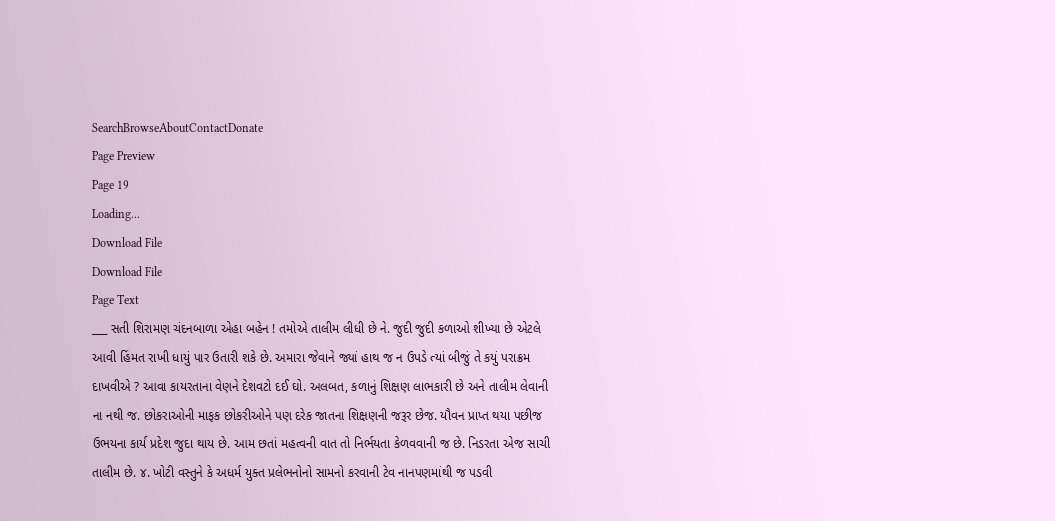SearchBrowseAboutContactDonate
Page Preview
Page 19
Loading...
Download File
Download File
Page Text
___ સતી શિરામણ ચંદનબાળા એહા બહેન ! તમોએ તાલીમ લીધી છે ને. જુદી જુદી કળાઓ શીખ્યા છે એટલે આવી હિંમત રાખી ધાયું પાર ઉતારી શકે છે. અમારા જેવાને જ્યાં હાથ જ ન ઉપડે ત્યાં બીજું તે કયું પરાક્રમ દાખવીએ ? આવા કાયરતાના વેણને દેશવટો દઈ ઘો. અલબત, કળાનું શિક્ષણ લાભકારી છે અને તાલીમ લેવાની ના નથી જ. છોકરાઓની માફક છોકરીઓને પણ દરેક જાતના શિક્ષણની જરૂર છેજ. યૌવન પ્રાપ્ત થયા પછીજ ઉભયના કાર્ય પ્રદેશ જુદા થાય છે. આમ છતાં મહત્વની વાત તો નિર્ભયતા કેળવવાની જ છે. નિડરતા એજ સાચી તાલીમ છે. ૪. ખોટી વસ્તુને કે અધર્મ યુક્ત પ્રલેભનોનો સામનો કરવાની ટેવ નાનપણમાંથી જ પડવી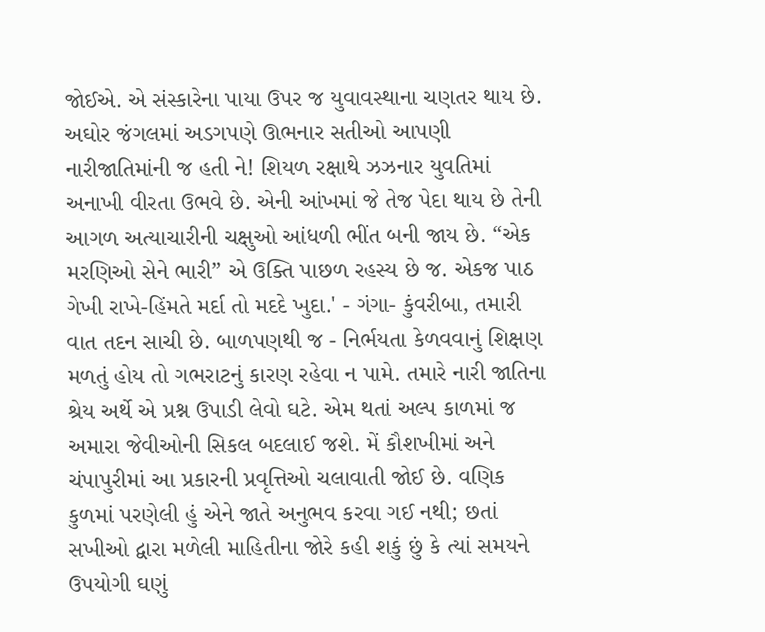જોઈએ. એ સંસ્કારેના પાયા ઉપર જ યુવાવસ્થાના ચણતર થાય છે. અઘોર જંગલમાં અડગપણે ઊભનાર સતીઓ આપણી નારીજાતિમાંની જ હતી ને! શિયળ રક્ષાથે ઝઝનાર યુવતિમાં અનાખી વીરતા ઉભવે છે. એની આંખમાં જે તેજ પેદા થાય છે તેની આગળ અત્યાચારીની ચક્ષુઓ આંધળી ભીંત બની જાય છે. “એક મરણિઓ સેને ભારી” એ ઉક્તિ પાછળ રહસ્ય છે જ. એકજ પાઠ ગેખી રાખે-હિંમતે મર્દા તો મદદે ખુદા.' - ગંગા- કુંવરીબા, તમારી વાત તદન સાચી છે. બાળપણથી જ - નિર્ભયતા કેળવવાનું શિક્ષણ મળતું હોય તો ગભરાટનું કારણ રહેવા ન પામે. તમારે નારી જાતિના શ્રેય અર્થે એ પ્રશ્ન ઉપાડી લેવો ઘટે. એમ થતાં અલ્પ કાળમાં જ અમારા જેવીઓની સિકલ બદલાઈ જશે. મેં કૌશખીમાં અને ચંપાપુરીમાં આ પ્રકારની પ્રવૃત્તિઓ ચલાવાતી જોઈ છે. વણિક કુળમાં પરણેલી હું એને જાતે અનુભવ કરવા ગઈ નથી; છતાં સખીઓ દ્વારા મળેલી માહિતીના જોરે કહી શકું છું કે ત્યાં સમયને ઉપયોગી ઘણું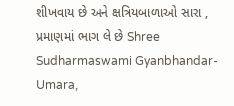શીખવાય છે અને ક્ષત્રિયબાળાઓ સારા , પ્રમાણમાં ભાગ લે છે Shree Sudharmaswami Gyanbhandar-Umara,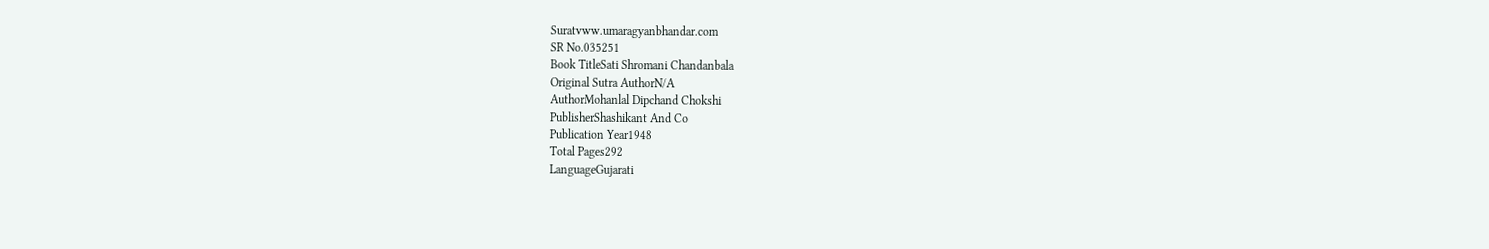Suratvww.umaragyanbhandar.com
SR No.035251
Book TitleSati Shromani Chandanbala
Original Sutra AuthorN/A
AuthorMohanlal Dipchand Chokshi
PublisherShashikant And Co
Publication Year1948
Total Pages292
LanguageGujarati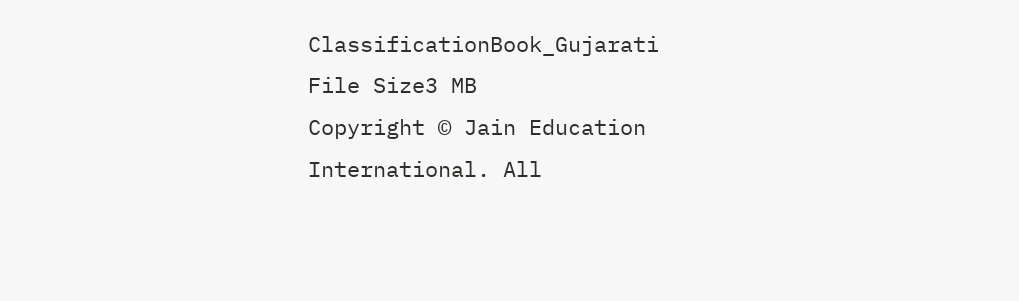ClassificationBook_Gujarati
File Size3 MB
Copyright © Jain Education International. All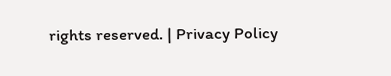rights reserved. | Privacy Policy